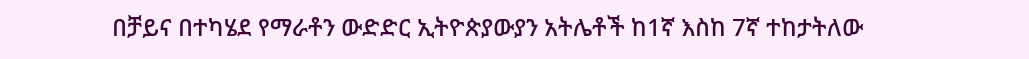በቻይና በተካሄደ የማራቶን ውድድር ኢትዮጵያውያን አትሌቶች ከ1ኛ እስከ 7ኛ ተከታትለው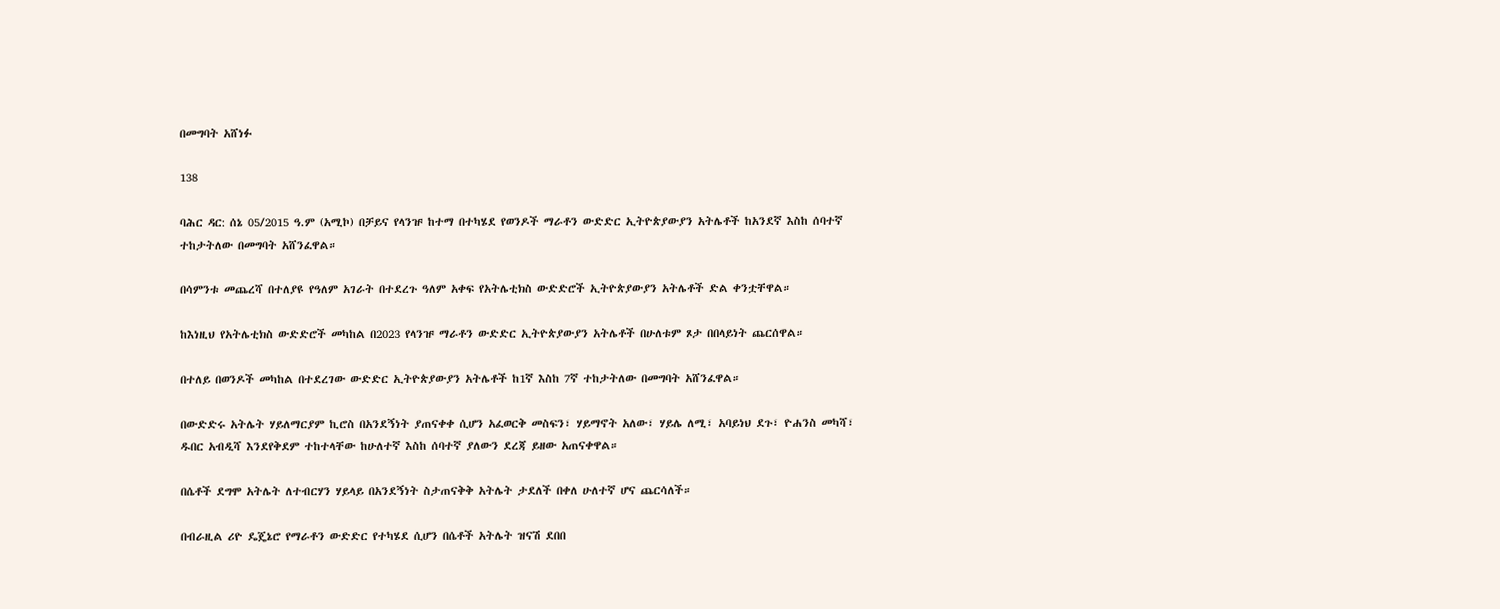በመግባት አሸነፉ

138

ባሕር ዳር: ሰኔ 05/2015 ዓ.ም (አሚኮ) በቻይና የላንዡ ከተማ በተካሄደ የወንዶች ማራቶን ውድድር ኢትዮጵያውያን አትሌቶች ከአንደኛ እስከ ሰባተኛ ተከታትለው በመግባት አሸንፈዋል።

በሳምንቱ መጨረሻ በተለያዩ የዓለም አገራት በተደረጉ ዓለም አቀፍ የአትሌቲክስ ውድድሮች ኢትዮጵያውያን አትሌቶች ድል ቀንቷቸዋል።

ከእነዚህ የአትሌቲክስ ውድድሮች መካከል በ2023 የላንዡ ማራቶን ውድድር ኢትዮጵያውያን አትሌቶች በሁለቱም ጾታ በበላይነት ጨርሰዋል።

በተለይ በወንዶች መካከል በተደረገው ውድድር ኢትዮጵያውያን አትሌቶች ከ1ኛ እስከ 7ኛ ተከታትለው በመግባት አሸንፈዋል።

በውድድሩ አትሌት ሃይለማርያም ኪሮስ በአንደኝነት ያጠናቀቀ ሲሆን አፈወርቅ መስፍን፣ ሃይማኖት አለው፣ ሃይሌ ለሚ፣ አባይነህ ደጉ፣ ዮሐንስ መካሻ፣ ዱበር አብዲሻ እንደየቅደም ተከተላቸው ከሁለተኛ እስከ ሰባተኛ ያለውን ደረጃ ይዘው አጠናቀዋል።

በሴቶች ደግሞ አትሌት ለተብርሃን ሃይላይ በአንደኝነት ስታጠናቅቅ አትሌት ታደለች በቀለ ሁለተኛ ሆና ጨርሳለች።

በብራዚል ሪዮ ዴጄኔሮ የማራቶን ውድድር የተካሄደ ሲሆን በሴቶች አትሌት ዝናሽ ደበበ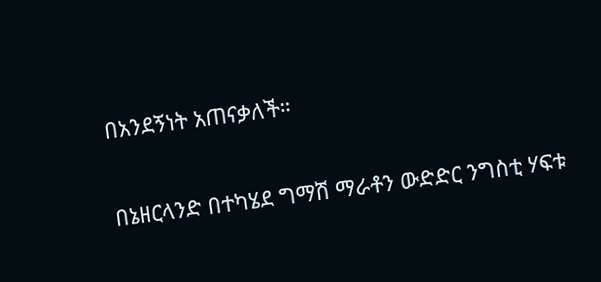በአንደኝነት አጠናቃለች።

በኔዘርላንድ በተካሄደ ግማሽ ማራቶን ውድድር ንግስቲ ሃፍቱ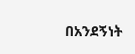በአንደኝነት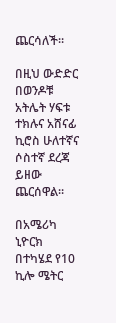ጨርሳለች።

በዚህ ውድድር በወንዶቹ አትሌት ሃፍቱ ተክሉና አሸናፊ ኪሮስ ሁለተኛና ሶስተኛ ደረጃ ይዘው ጨርሰዋል።

በአሜሪካ ኒዮርክ በተካሄደ የ10 ኪሎ ሜትር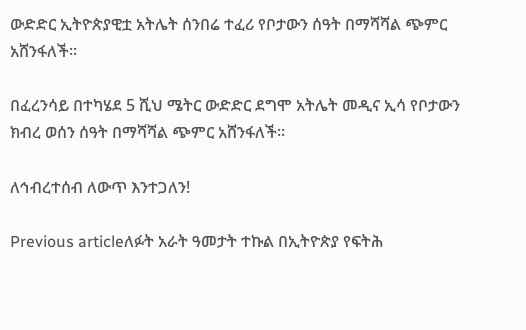ውድድር ኢትዮጵያዊቷ አትሌት ሰንበሬ ተፈሪ የቦታውን ሰዓት በማሻሻል ጭምር አሸንፋለች።

በፈረንሳይ በተካሄደ 5 ሺህ ሜትር ውድድር ደግሞ አትሌት መዲና ኢሳ የቦታውን ክብረ ወሰን ሰዓት በማሻሻል ጭምር አሸንፋለች።

ለኅብረተሰብ ለውጥ እንተጋለን!

Previous articleለፉት አራት ዓመታት ተኩል በኢትዮጵያ የፍትሕ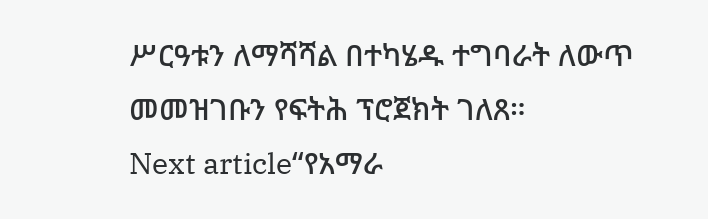ሥርዓቱን ለማሻሻል በተካሄዱ ተግባራት ለውጥ መመዝገቡን የፍትሕ ፕሮጀክት ገለጸ።
Next article“የአማራ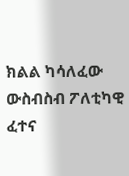ክልል ካሳለፈው ውስብስብ ፖለቲካዊ ፈተና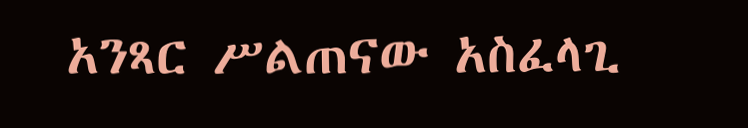አንጻር ሥልጠናው አስፈላጊ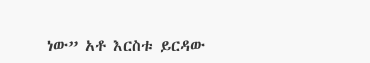ነው” አቶ እርስቱ ይርዳው